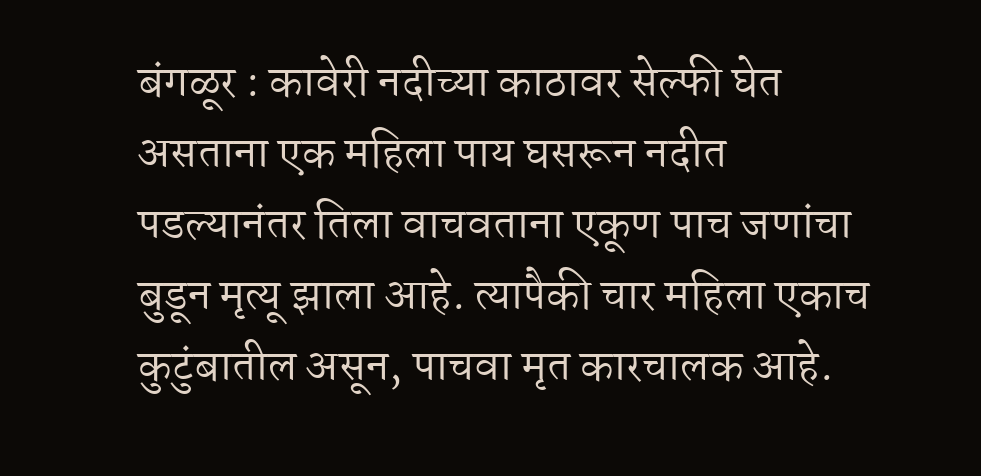बंगळूर : कावेरी नदीच्या काठावर सेल्फी घेत असताना एक महिला पाय घसरून नदीत पडल्यानंतर तिला वाचवताना एकूण पाच जणांचा बुडून मृत्यू झाला आहे. त्यापैकी चार महिला एकाच कुटुंबातील असून, पाचवा मृत कारचालक आहे.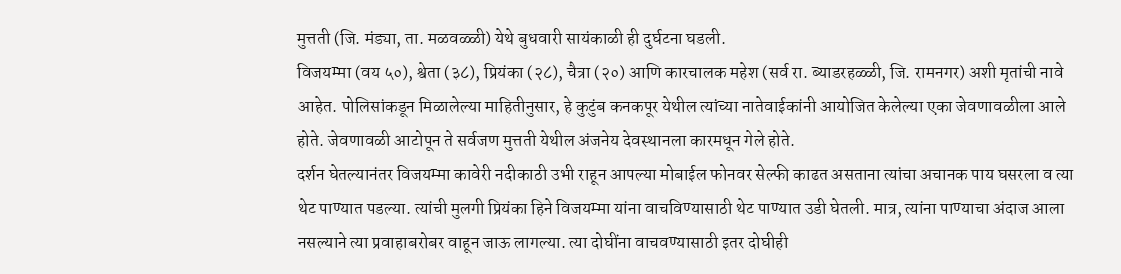मुत्तती (जि. मंड्या, ता. मळवळ्ळी) येथे बुधवारी सायंकाळी ही दुर्घटना घडली.
विजयम्मा (वय ५०), श्वेता (३८), प्रियंका (२८), चैत्रा (२०) आणि कारचालक महेश (सर्व रा. ब्याडरहळ्ळी, जि. रामनगर) अशी मृतांची नावे आहेत. पोलिसांकडून मिळालेल्या माहितीनुसार, हे कुटुंब कनकपूर येथील त्यांच्या नातेवाईकांनी आयोजित केलेल्या एका जेवणावळीला आले होते. जेवणावळी आटोपून ते सर्वजण मुत्तती येथील अंजनेय देवस्थानला कारमधून गेले होते.
दर्शन घेतल्यानंतर विजयम्मा कावेरी नदीकाठी उभी राहून आपल्या मोबाईल फोनवर सेल्फी काढत असताना त्यांचा अचानक पाय घसरला व त्या थेट पाण्यात पडल्या. त्यांची मुलगी प्रियंका हिने विजयम्मा यांना वाचविण्यासाठी थेट पाण्यात उडी घेतली. मात्र, त्यांना पाण्याचा अंदाज आला नसल्याने त्या प्रवाहाबरोबर वाहून जाऊ लागल्या. त्या दोघींना वाचवण्यासाठी इतर दोघीही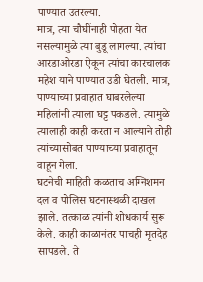पाण्यात उतरल्या.
मात्र, त्या चौघींनाही पोहता येत नसल्यामुळे त्या बुडू लागल्या. त्यांचा आरडाओरडा ऐकून त्यांचा कारचालक महेश याने पाण्यात उडी घेतली. मात्र, पाण्याच्या प्रवाहात घाबरलेल्या महिलांनी त्याला घट्ट पकडले. त्यामुळे त्यालाही काही करता न आल्याने तोही त्यांच्यासोबत पाण्याच्या प्रवाहातून वाहून गेला.
घटनेची माहिती कळताच अग्निशमन दल व पोलिस घटनास्थळी दाखल झाले. तत्काळ त्यांनी शोधकार्य सुरू केले. काही काळानंतर पाचही मृतदेह सापडले. ते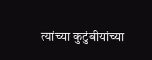त्यांच्या कुटुंबीयांच्या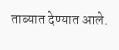ताब्यात देण्यात आले.